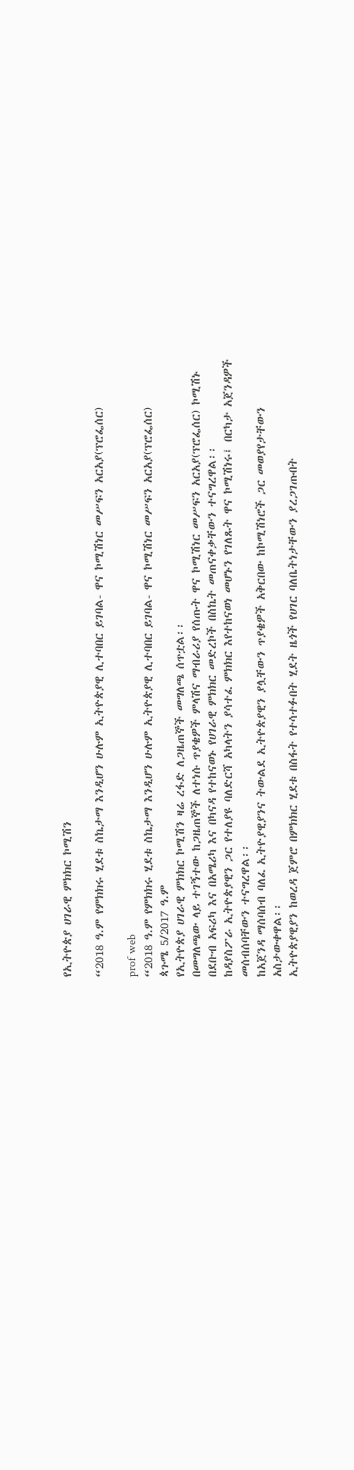የኢትዮጵያ ሀገራዊ ምክክር ኮሚሽን

“2018 ዓ.ም የምክክሩ ሂደቱ ስኬታማ እንዲሆን ሁሉም ኢትዮጵያዊ ሊተባበር ይገባል- ዋና ኮሚሽነር መሥፍን አርአያ(ፕሮፌሰር)

prof web
“2018 ዓ.ም የምክክሩ ሂደቱ ስኬታማ እንዲሆን ሁሉም ኢትዮጵያዊ ሊተባበር ይገባል- ዋና ኮሚሽነር መሥፍን አርአያ(ፕሮፌሰር)
ጳጉሜ 5/2017 ዓ.ም
የኢትዮጵያ ሀገራዊ ምክክር ኮሚሽን ዛሬ ረፋድ ለጋዜጠኞች መግለጫ ሰጥቷል፡፡
በመግለጫው ላይ ተገኝተው ከጋዜጠኞች ለተነሱ ጥያቄዎች ምላሽና ማብራሪያ የሰጡት ዋና ኮሚሽነር መሥፍን አርአያ(ፕሮፌሰር) ኮሚሽኑ በደቡብ አፍሪካ እና በአሜሪካ እና በካናዳ የተከናወኑ የሀገራዊ ምክክር መድረኮች በስኬት መጠናቀቃቸውን ተናግረዋል፡፡
ከዳያስፖራ ኢትዮጵያዊን ጋር የተለያዩ ባለድርሻ አካላትን ያሳተፈ ምክክር እየተከናወነ መሆኑን የገለጹት ዋና ኮሚሽነሩ፤ በርካታ አጀንዳዎች መሰብሰባቸውን ተናግረዋል፡፡
ከአጀንዳ ማሰባሰብ ባለፈ ኢትዮያዊያንና ትውልደ ኢትዮጵያዊን ያሏቸውን ጥያቄዎች አቅርበው ከኮሚሽነሮች ጋር መወያየታቸውን አስታውቀዋል፡፡
ኢትዮጵያዊያን ከወረዳ ጀምሮ በምክክር ሂደቱ በስፋት የተሳተፉበት ሂደት ዜጎች የሀገር ባለቤትነታቸውን ያረጋገጡበት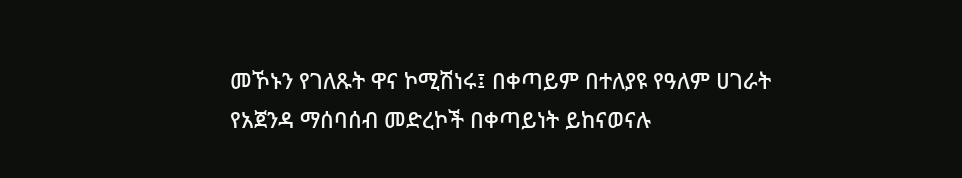መኾኑን የገለጹት ዋና ኮሚሽነሩ፤ በቀጣይም በተለያዩ የዓለም ሀገራት የአጀንዳ ማሰባሰብ መድረኮች በቀጣይነት ይከናወናሉ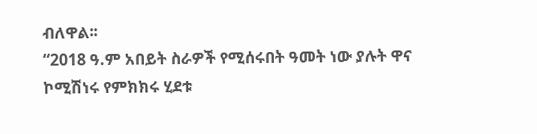ብለዋል፡፡
“2018 ዓ.ም አበይት ስራዎች የሚሰሩበት ዓመት ነው ያሉት ዋና ኮሚሽነሩ የምክክሩ ሂደቱ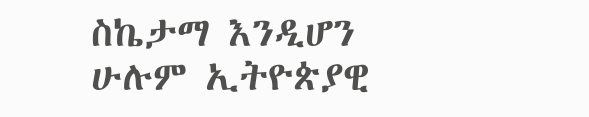ስኬታማ እንዲሆን ሁሉም ኢትዮጵያዊ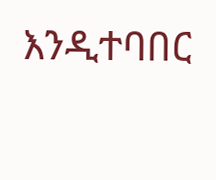እንዲተባበር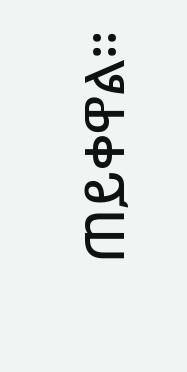ጠይቀዋል፡፡